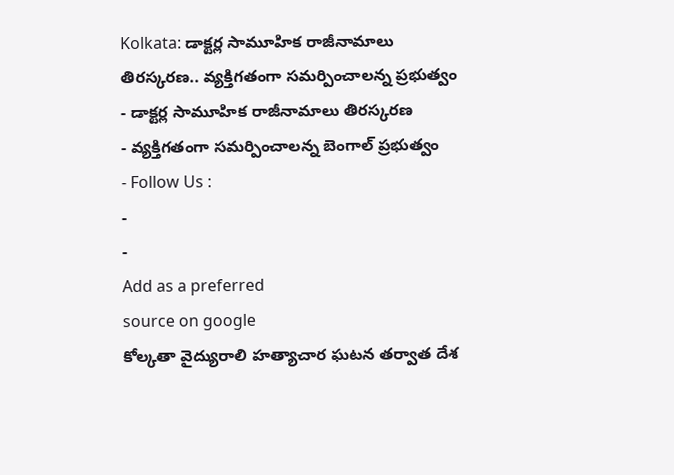Kolkata: డాక్టర్ల సామూహిక రాజీనామాలు తిరస్కరణ.. వ్యక్తిగతంగా సమర్పించాలన్న ప్రభుత్వం
- డాక్టర్ల సామూహిక రాజీనామాలు తిరస్కరణ
- వ్యక్తిగతంగా సమర్పించాలన్న బెంగాల్ ప్రభుత్వం
- Follow Us :
-
-
Add as a preferred
source on google
కోల్కతా వైద్యురాలి హత్యాచార ఘటన తర్వాత దేశ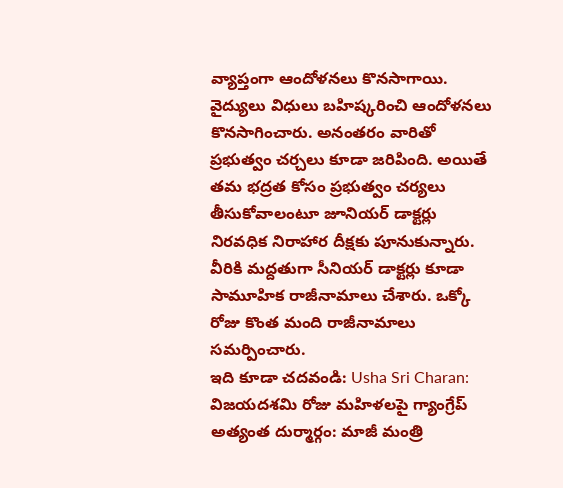వ్యాప్తంగా ఆందోళనలు కొనసాగాయి. వైద్యులు విధులు బహిష్కరించి ఆందోళనలు కొనసాగించారు. అనంతరం వారితో ప్రభుత్వం చర్చలు కూడా జరిపింది. అయితే తమ భద్రత కోసం ప్రభుత్వం చర్యలు తీసుకోవాలంటూ జూనియర్ డాక్టర్లు నిరవధిక నిరాహార దీక్షకు పూనుకున్నారు. వీరికి మద్దతుగా సీనియర్ డాక్టర్లు కూడా సామూహిక రాజీనామాలు చేశారు. ఒక్కో రోజు కొంత మంది రాజీనామాలు సమర్పించారు.
ఇది కూడా చదవండి: Usha Sri Charan: విజయదశమి రోజు మహిళలపై గ్యాంగ్రేప్ అత్యంత దుర్మార్గం: మాజీ మంత్రి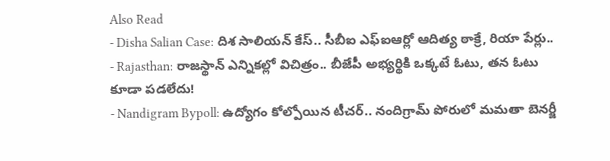Also Read
- Disha Salian Case: దిశ సాలియన్ కేస్.. సీబీఐ ఎఫ్ఐఆర్లో ఆదిత్య ఠాక్రే, రియా పేర్లు..
- Rajasthan: రాజస్థాన్ ఎన్నికల్లో విచిత్రం.. బీజేపీ అభ్యర్థికి ఒక్కటే ఓటు, తన ఓటు కూడా పడలేదు!
- Nandigram Bypoll: ఉద్యోగం కోల్పోయిన టీచర్.. నందిగ్రామ్ పోరులో మమతా బెనర్జీ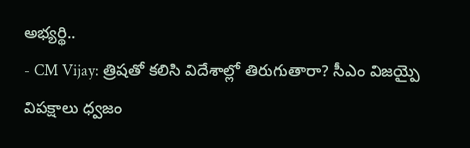అభ్యర్థి..
- CM Vijay: త్రిషతో కలిసి విదేశాల్లో తిరుగుతారా? సీఎం విజయ్పై విపక్షాలు ధ్వజం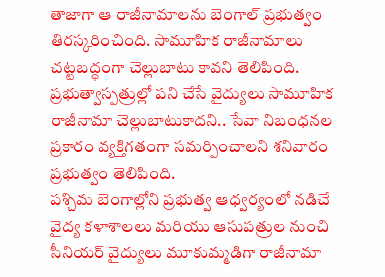తాజాగా ఆ రాజీనామాలను బెంగాల్ ప్రభుత్వం తిరస్కరించింది. సామూహిక రాజీనామాలు చట్టబద్ధంగా చెల్లుబాటు కావని తెలిపింది. ప్రభుత్వాస్పత్రుల్లో పని చేసే వైద్యులు సామూహిక రాజీనామా చెల్లుబాటుకాదని.. సేవా నిబంధనల ప్రకారం వ్యక్తిగతంగా సమర్పించాలని శనివారం ప్రభుత్వం తెలిపింది.
పశ్చిమ బెంగాల్లోని ప్రభుత్వ ఆధ్వర్యంలో నడిచే వైద్య కళాశాలలు మరియు ఆసుపత్రుల నుంచి సీనియర్ వైద్యులు మూకుమ్మడిగా రాజీనామా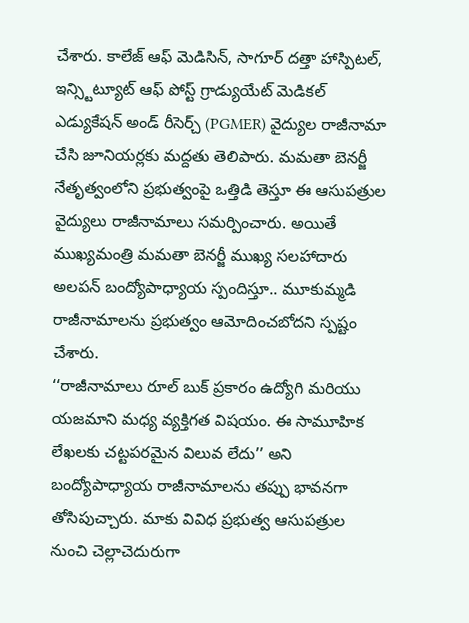చేశారు. కాలేజ్ ఆఫ్ మెడిసిన్, సాగూర్ దత్తా హాస్పిటల్, ఇన్స్టిట్యూట్ ఆఫ్ పోస్ట్ గ్రాడ్యుయేట్ మెడికల్ ఎడ్యుకేషన్ అండ్ రీసెర్చ్ (PGMER) వైద్యుల రాజీనామా చేసి జూనియర్లకు మద్దతు తెలిపారు. మమతా బెనర్జీ నేతృత్వంలోని ప్రభుత్వంపై ఒత్తిడి తెస్తూ ఈ ఆసుపత్రుల వైద్యులు రాజీనామాలు సమర్పించారు. అయితే ముఖ్యమంత్రి మమతా బెనర్జీ ముఖ్య సలహాదారు అలపన్ బంద్యోపాధ్యాయ స్పందిస్తూ.. మూకుమ్మడి రాజీనామాలను ప్రభుత్వం ఆమోదించబోదని స్పష్టం చేశారు.
‘‘రాజీనామాలు రూల్ బుక్ ప్రకారం ఉద్యోగి మరియు యజమాని మధ్య వ్యక్తిగత విషయం. ఈ సామూహిక లేఖలకు చట్టపరమైన విలువ లేదు’’ అని బంద్యోపాధ్యాయ రాజీనామాలను తప్పు భావనగా తోసిపుచ్చారు. మాకు వివిధ ప్రభుత్వ ఆసుపత్రుల నుంచి చెల్లాచెదురుగా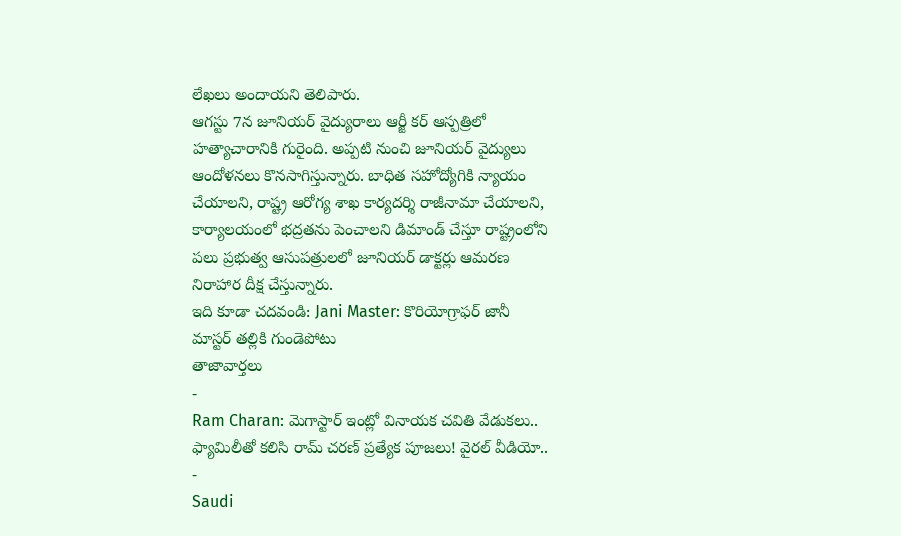లేఖలు అందాయని తెలిపారు.
ఆగస్టు 7న జూనియర్ వైద్యురాలు ఆర్జీ కర్ ఆస్పత్రిలో హత్యాచారానికి గురైంది. అప్పటి నుంచి జూనియర్ వైద్యులు ఆందోళనలు కొనసాగిస్తున్నారు. బాధిత సహోద్యోగికి న్యాయం చేయాలని, రాష్ట్ర ఆరోగ్య శాఖ కార్యదర్శి రాజీనామా చేయాలని, కార్యాలయంలో భద్రతను పెంచాలని డిమాండ్ చేస్తూ రాష్ట్రంలోని పలు ప్రభుత్వ ఆసుపత్రులలో జూనియర్ డాక్టర్లు ఆమరణ నిరాహార దీక్ష చేస్తున్నారు.
ఇది కూడా చదవండి: Jani Master: కొరియోగ్రాఫర్ జానీ మాస్టర్ తల్లికి గుండెపోటు
తాజావార్తలు
-
Ram Charan: మెగాస్టార్ ఇంట్లో వినాయక చవితి వేడుకలు.. ఫ్యామిలీతో కలిసి రామ్ చరణ్ ప్రత్యేక పూజలు! వైరల్ వీడియో..
-
Saudi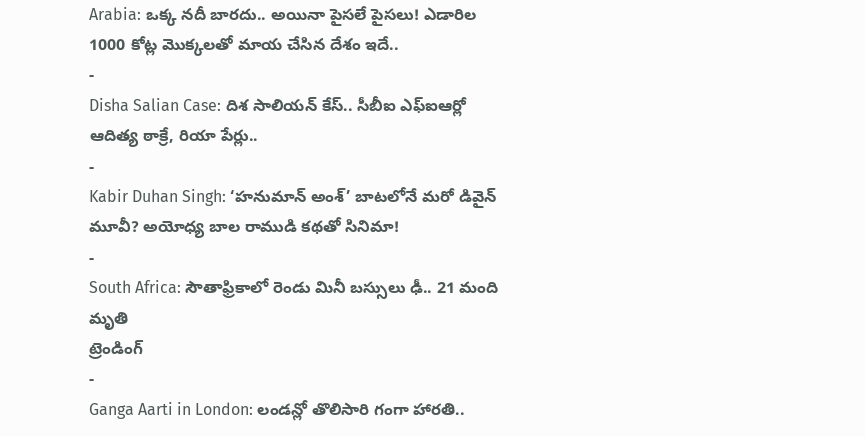Arabia: ఒక్క నదీ బారదు.. అయినా పైసలే పైసలు! ఎడారిల 1000 కోట్ల మొక్కలతో మాయ చేసిన దేశం ఇదే..
-
Disha Salian Case: దిశ సాలియన్ కేస్.. సీబీఐ ఎఫ్ఐఆర్లో ఆదిత్య ఠాక్రే, రియా పేర్లు..
-
Kabir Duhan Singh: ‘హనుమాన్ అంశ్’ బాటలోనే మరో డివైన్ మూవీ? అయోధ్య బాల రాముడి కథతో సినిమా!
-
South Africa: సౌతాఫ్రికాలో రెండు మినీ బస్సులు ఢీ.. 21 మంది మృతి
ట్రెండింగ్
-
Ganga Aarti in London: లండన్లో తొలిసారి గంగా హారతి..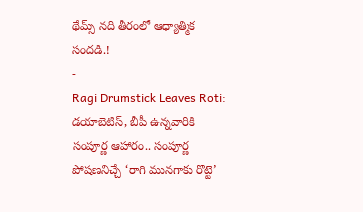థేమ్స్ నది తీరంలో ఆధ్యాత్మిక సందడి.!
-
Ragi Drumstick Leaves Roti: డయాబెటిస్, బీపీ ఉన్నవారికి సంపూర్ణ ఆహారం.. సంపూర్ణ పోషణనిచ్చే ‘రాగి మునగాకు రొట్టె’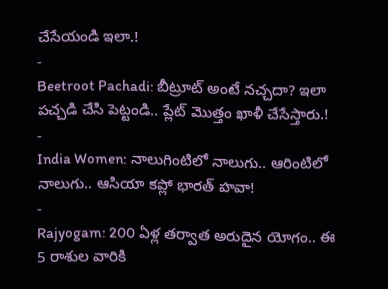చేసేయండి ఇలా.!
-
Beetroot Pachadi: బీట్రూట్ అంటే నచ్చదా? ఇలా పచ్చడి చేసి పెట్టండి.. ప్లేట్ మొత్తం ఖాళీ చేసేస్తారు.!
-
India Women: నాలుగింటిలో నాలుగు.. ఆరింటిలో నాలుగు.. ఆసియా కప్లో భారత్ హవా!
-
Rajyogam: 200 ఏళ్ల తర్వాత అరుదైన యోగం.. ఈ 5 రాశుల వారికి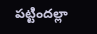పట్టిందల్లా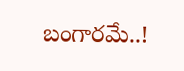బంగారమే..!